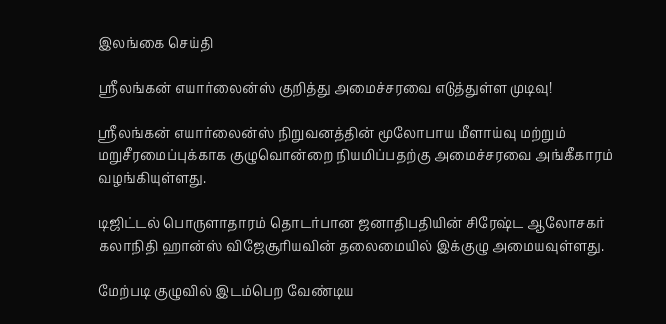இலங்கை செய்தி

ஸ்ரீலங்கன் எயார்லைன்ஸ் குறித்து அமைச்சரவை எடுத்துள்ள முடிவு!

ஸ்ரீலங்கன் எயார்லைன்ஸ் நிறுவனத்தின் மூலோபாய மீளாய்வு மற்றும் மறுசீரமைப்புக்காக குழுவொன்றை நியமிப்பதற்கு அமைச்சரவை அங்கீகாரம் வழங்கியுள்ளது.

டிஜிட்டல் பொருளாதாரம் தொடர்பான ஜனாதிபதியின் சிரேஷ்ட ஆலோசகர் கலாநிதி ஹான்ஸ் விஜேசூரியவின் தலைமையில் இக்குழு அமையவுள்ளது.

மேற்படி குழுவில் இடம்பெற வேண்டிய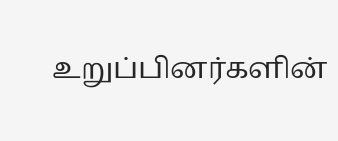உறுப்பினர்களின்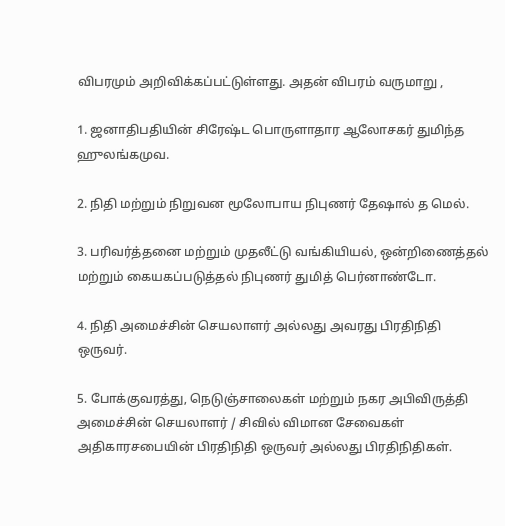விபரமும் அறிவிக்கப்பட்டுள்ளது. அதன் விபரம் வருமாறு ,

1. ஜனாதிபதியின் சிரேஷ்ட பொருளாதார ஆலோசகர் துமிந்த ஹுலங்கமுவ.

2. நிதி மற்றும் நிறுவன மூலோபாய நிபுணர் தேஷால் த மெல்.

3. பரிவர்த்தனை மற்றும் முதலீட்டு வங்கியியல், ஒன்றிணைத்தல் மற்றும் கையகப்படுத்தல் நிபுணர் துமித் பெர்னாண்டோ.

4. நிதி அமைச்சின் செயலாளர் அல்லது அவரது பிரதிநிதி ஒருவர்.

5. போக்குவரத்து, நெடுஞ்சாலைகள் மற்றும் நகர அபிவிருத்தி அமைச்சின் செயலாளர் / சிவில் விமான சேவைகள் அதிகாரசபையின் பிரதிநிதி ஒருவர் அல்லது பிரதிநிதிகள்.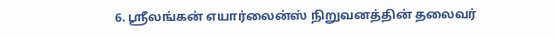6. ஸ்ரீலங்கன் எயார்லைன்ஸ் நிறுவனத்தின் தலைவர்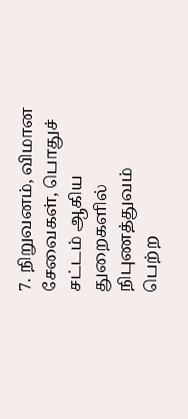7. நிறுவனம், விமான சேவைகள், பொதுச் சட்டம் ஆகிய துறைகளில் நிபுணத்துவம் பெற்ற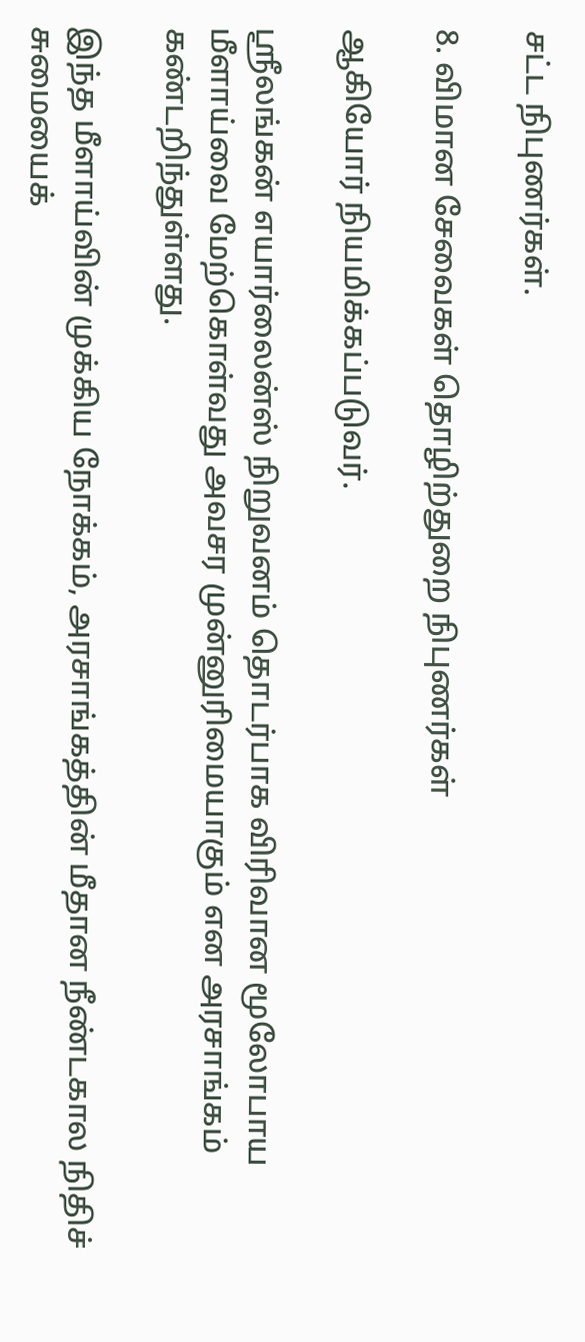சட்ட நிபுணர்கள்.

8. விமான சேவைகள் தொழிற்துறை நிபுணர்கள்

ஆகியோர் நியமிக்கப்படுவர்.

ஸ்ரீலங்கன் எயார்லைன்ஸ் நிறுவனம் தொடர்பாக விரிவான மூலோபாய மீளாய்வை மேற்கொள்வது அவசர முன்னுரிமையாகும் என அரசாங்கம் கண்டறிந்துள்ளது.

இந்த மீளாய்வின் முக்கிய நோக்கம், அரசாங்கத்தின் மீதான நீண்டகால நிதிச் சுமையைக்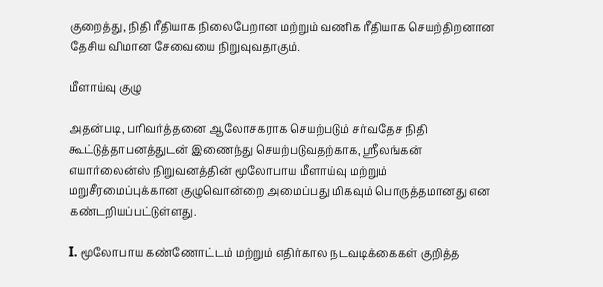குறைத்து, நிதி ரீதியாக நிலைபேறான மற்றும் வணிக ரீதியாக செயற்திறனான தேசிய விமான சேவையை நிறுவுவதாகும்.

மீளாய்வு குழு

அதன்படி, பரிவர்த்தனை ஆலோசகராக செயற்படும் சர்வதேச நிதி கூட்டுத்தாபனத்துடன் இணைந்து செயற்படுவதற்காக, ஸ்ரீலங்கன் எயார்லைன்ஸ் நிறுவனத்தின் மூலோபாய மீளாய்வு மற்றும் மறுசீரமைப்புக்கான குழுவொன்றை அமைப்பது மிகவும் பொருத்தமானது என கண்டறியப்பட்டுள்ளது.

I. மூலோபாய கண்ணோட்டம் மற்றும் எதிர்கால நடவடிக்கைகள் குறித்த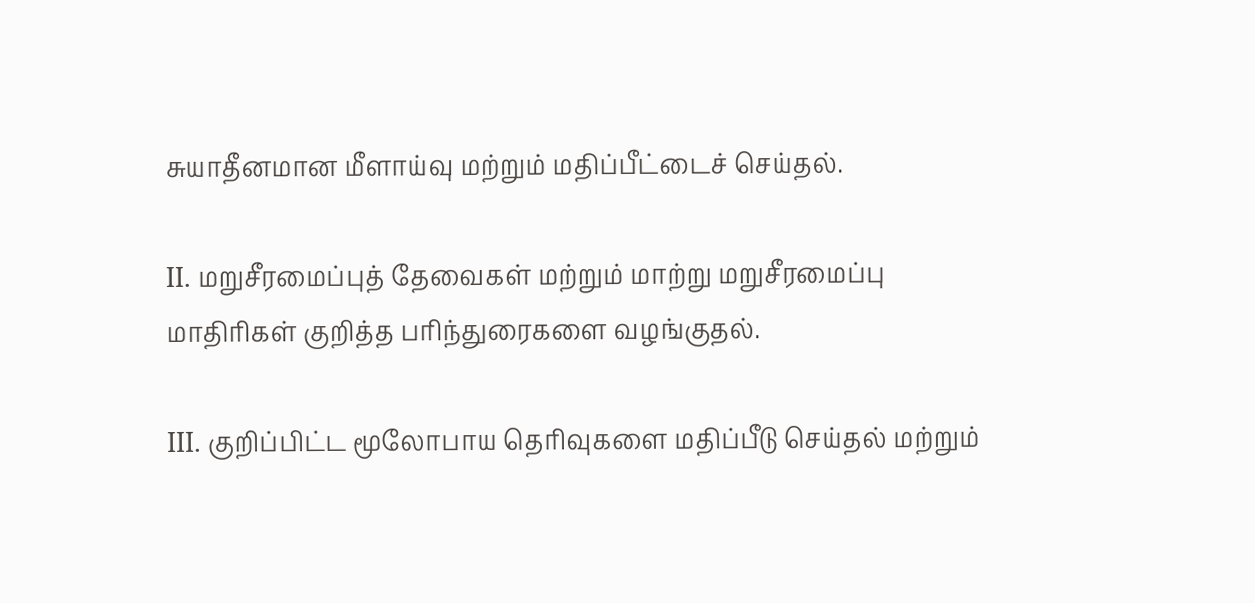சுயாதீனமான மீளாய்வு மற்றும் மதிப்பீட்டைச் செய்தல்.

II. மறுசீரமைப்புத் தேவைகள் மற்றும் மாற்று மறுசீரமைப்பு மாதிரிகள் குறித்த பரிந்துரைகளை வழங்குதல்.

III. குறிப்பிட்ட மூலோபாய தெரிவுகளை மதிப்பீடு செய்தல் மற்றும்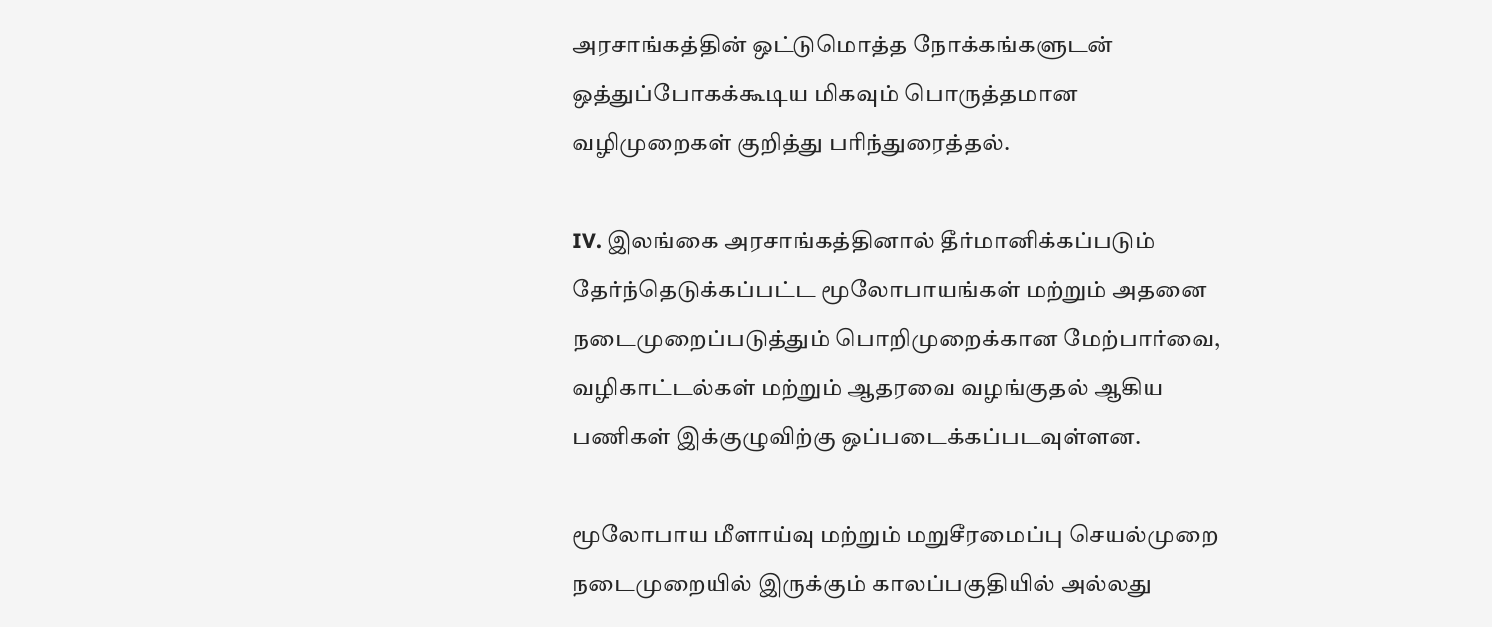அரசாங்கத்தின் ஒட்டுமொத்த நோக்கங்களுடன் ஒத்துப்போகக்கூடிய மிகவும் பொருத்தமான வழிமுறைகள் குறித்து பரிந்துரைத்தல்.

IV. இலங்கை அரசாங்கத்தினால் தீர்மானிக்கப்படும் தேர்ந்தெடுக்கப்பட்ட மூலோபாயங்கள் மற்றும் அதனை நடைமுறைப்படுத்தும் பொறிமுறைக்கான மேற்பார்வை, வழிகாட்டல்கள் மற்றும் ஆதரவை வழங்குதல் ஆகிய பணிகள் இக்குழுவிற்கு ஒப்படைக்கப்படவுள்ளன.

மூலோபாய மீளாய்வு மற்றும் மறுசீரமைப்பு செயல்முறை நடைமுறையில் இருக்கும் காலப்பகுதியில் அல்லது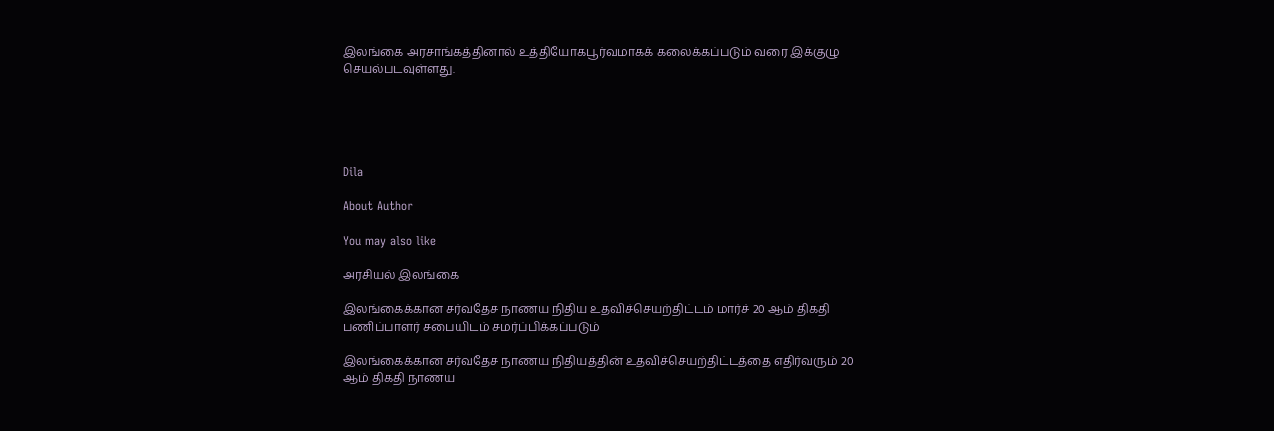இலங்கை அரசாங்கத்தினால் உத்தியோகபூர்வமாகக் கலைக்கப்படும் வரை இக்குழு செயல்படவுள்ளது.





Dila

About Author

You may also like

அரசியல் இலங்கை

இலங்கைக்கான சர்வதேச நாணய நிதிய உதவிச்செயற்திட்டம் மார்ச் 20 ஆம் திகதி பணிப்பாளர் சபையிடம் சமர்ப்பிக்கப்படும்

இலங்கைக்கான சர்வதேச நாணய நிதியத்தின் உதவிச்செயற்திட்டத்தை எதிர்வரும் 20 ஆம் திகதி நாணய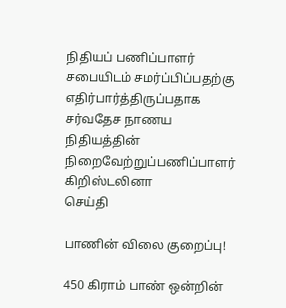நிதியப் பணிப்பாளர் சபையிடம் சமர்ப்பிப்பதற்கு எதிர்பார்த்திருப்பதாக சர்வதேச நாணய நிதியத்தின் நிறைவேற்றுப்பணிப்பாளர் கிறிஸ்டலினா
செய்தி

பாணின் விலை குறைப்பு!

450 கிராம் பாண் ஒன்றின்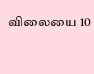விலையை 10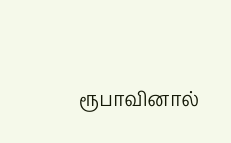ரூபாவினால்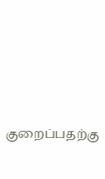குறைப்பதற்கு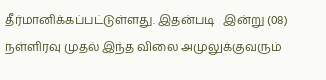தீர்மானிக்கப்பட்டுள்ளது. இதன்படி   இன்று (08) நள்ளிரவு முதல் இந்த விலை அமுலுக்குவரும்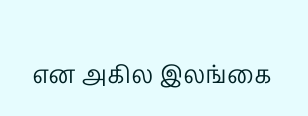என அகில இலங்கை